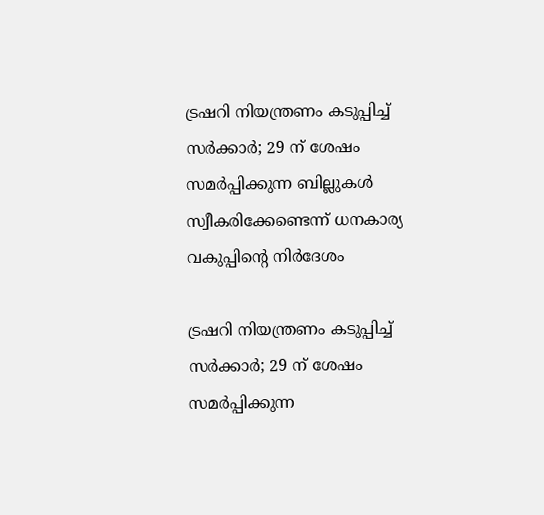ട്രഷറി നിയന്ത്രണം കടുപ്പിച്ച് സര്‍ക്കാര്‍; 29 ന് ശേഷം സമര്‍പ്പിക്കുന്ന ബില്ലുകള്‍ സ്വീകരിക്കേണ്ടെന്ന് ധനകാര്യ വകുപ്പിന്റെ നിര്‍ദേശം

ട്രഷറി നിയന്ത്രണം കടുപ്പിച്ച് സര്‍ക്കാര്‍; 29 ന് ശേഷം സമര്‍പ്പിക്കുന്ന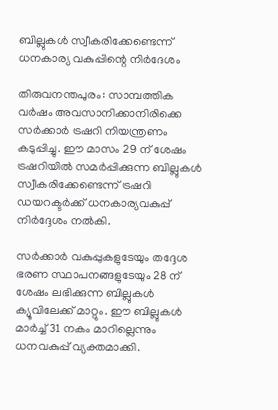ബില്ലുകള്‍ സ്വീകരിക്കേണ്ടെന്ന് ധനകാര്യ വകുപ്പിന്റെ നിര്‍ദേശം

തിരുവനന്തപുരം: സാമ്പത്തിക വര്‍ഷം അവസാനിക്കാനിരിക്കെ സര്‍ക്കാര്‍ ട്രഷറി നിയന്ത്രണം കടുപ്പിച്ചു. ഈ മാസം 29 ന് ശേഷം ട്രഷറിയില്‍ സമര്‍പ്പിക്കുന്ന ബില്ലുകള്‍ സ്വീകരിക്കേണ്ടെന്ന് ട്രഷറി ഡയറക്ടര്‍ക്ക് ധനകാര്യവകുപ്പ് നിര്‍ദ്ദേശം നല്‍കി.

സര്‍ക്കാര്‍ വകുപ്പുകളുടേയും തദ്ദേശ ഭരണ സ്ഥാപനങ്ങളുടേയും 28 ന് ശേഷം ലഭിക്കുന്ന ബില്ലുകള്‍ ക്യൂവിലേക്ക് മാറ്റും. ഈ ബില്ലുകള്‍ മാര്‍ച്ച് 31 നകം മാറില്ലെന്നും ധനവകുപ്പ് വ്യക്തമാക്കി.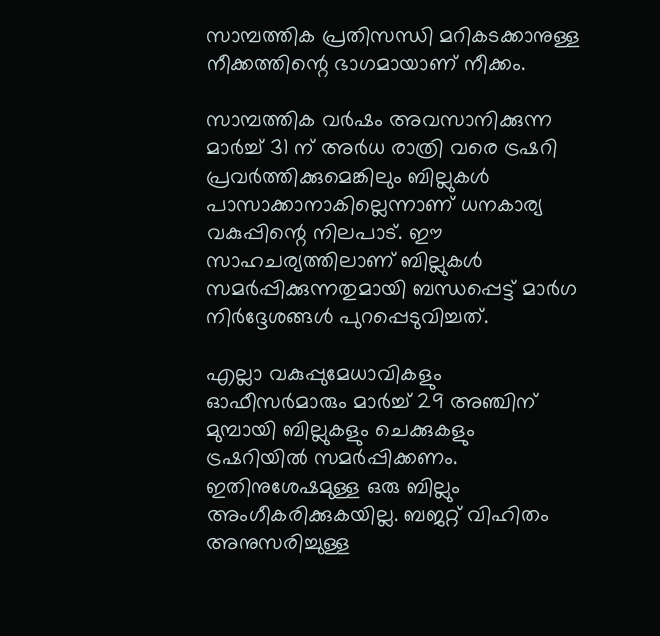സാമ്പത്തിക പ്രതിസന്ധി മറികടക്കാനുള്ള നീക്കത്തിന്റെ ഭാഗമായാണ് നീക്കം.

സാമ്പത്തിക വര്‍ഷം അവസാനിക്കുന്ന മാര്‍ച്ച് 31 ന് അര്‍ധ രാത്രി വരെ ട്രഷറി പ്രവര്‍ത്തിക്കുമെങ്കിലും ബില്ലുകള്‍ പാസാക്കാനാകില്ലെന്നാണ് ധനകാര്യ വകുപ്പിന്റെ നിലപാട്. ഈ സാഹചര്യത്തിലാണ് ബില്ലുകള്‍ സമര്‍പ്പിക്കുന്നതുമായി ബന്ധപ്പെട്ട് മാര്‍ഗ നിര്‍ദ്ദേശങ്ങള്‍ പുറപ്പെടുവിച്ചത്.

എല്ലാ വകുപ്പുമേധാവികളും ഓഫീസര്‍മാരും മാര്‍ച്ച് 29 അഞ്ചിന് മുമ്പായി ബില്ലുകളും ചെക്കുകളും ട്രഷറിയില്‍ സമര്‍പ്പിക്കണം. ഇതിനുശേഷമുള്ള ഒരു ബില്ലും അംഗീകരിക്കുകയില്ല. ബജറ്റ് വിഹിതം അനുസരിച്ചുള്ള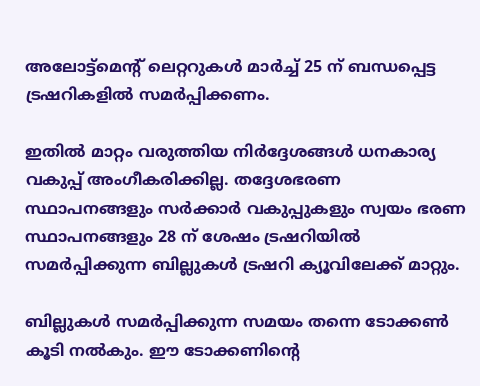അലോട്ട്‌മെന്റ് ലെറ്ററുകള്‍ മാര്‍ച്ച് 25 ന് ബന്ധപ്പെട്ട ട്രഷറികളില്‍ സമര്‍പ്പിക്കണം.

ഇതില്‍ മാറ്റം വരുത്തിയ നിര്‍ദ്ദേശങ്ങള്‍ ധനകാര്യ വകുപ്പ് അംഗീകരിക്കില്ല. തദ്ദേശഭരണ സ്ഥാപനങ്ങളും സര്‍ക്കാര്‍ വകുപ്പുകളും സ്വയം ഭരണ സ്ഥാപനങ്ങളും 28 ന് ശേഷം ട്രഷറിയില്‍ സമര്‍പ്പിക്കുന്ന ബില്ലുകള്‍ ട്രഷറി ക്യൂവിലേക്ക് മാറ്റും.

ബില്ലുകള്‍ സമര്‍പ്പിക്കുന്ന സമയം തന്നെ ടോക്കണ്‍ കൂടി നല്‍കും. ഈ ടോക്കണിന്റെ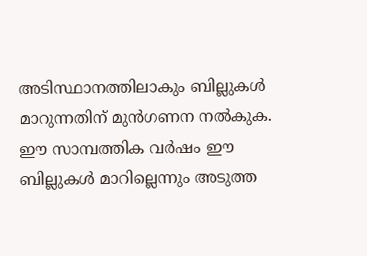അടിസ്ഥാനത്തിലാകും ബില്ലുകള്‍ മാറുന്നതിന് മുന്‍ഗണന നല്‍കുക. ഈ സാമ്പത്തിക വര്‍ഷം ഈ ബില്ലുകള്‍ മാറില്ലെന്നും അടുത്ത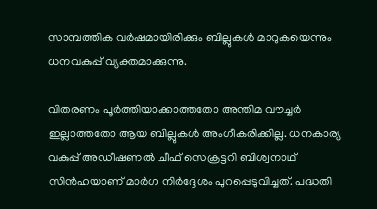സാമ്പത്തിക വര്‍ഷമായിരിക്കും ബില്ലുകള്‍ മാറുകയെന്നും ധനവകുപ്പ് വ്യക്തമാക്കുന്നു.

വിതരണം പൂര്‍ത്തിയാക്കാത്തതോ അന്തിമ വൗച്ചര്‍ ഇല്ലാത്തതോ ആയ ബില്ലുകള്‍ അംഗീകരിക്കില്ല. ധനകാര്യ വകുപ്പ് അഡീഷണല്‍ ചീഫ് സെക്രട്ടറി ബിശ്വനാഥ് സിന്‍ഹയാണ് മാര്‍ഗ നിര്‍ദ്ദേശം പുറപ്പെടുവിച്ചത്. പദ്ധതി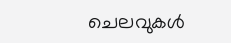ചെലവുകള്‍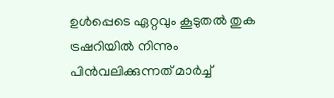ഉള്‍പ്പെടെ ഏറ്റവും കൂടുതല്‍ തുക ട്രഷറിയില്‍ നിന്നും പിന്‍വലിക്കുന്നത് മാര്‍ച്ച്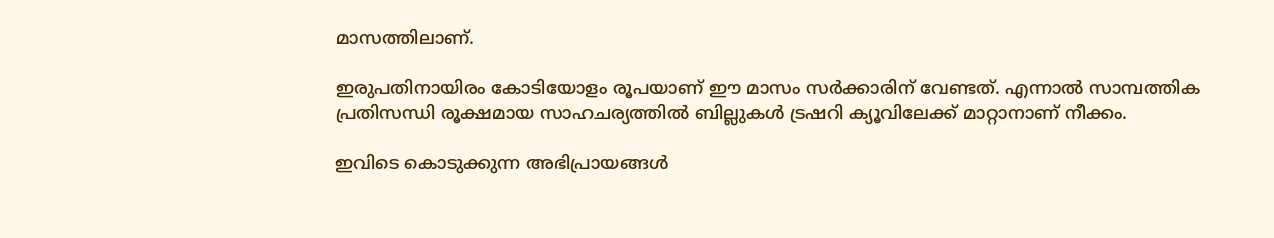മാസത്തിലാണ്.

ഇരുപതിനായിരം കോടിയോളം രൂപയാണ് ഈ മാസം സര്‍ക്കാരിന് വേണ്ടത്. എന്നാല്‍ സാമ്പത്തിക പ്രതിസന്ധി രൂക്ഷമായ സാഹചര്യത്തില്‍ ബില്ലുകള്‍ ട്രഷറി ക്യൂവിലേക്ക് മാറ്റാനാണ് നീക്കം.

ഇവിടെ കൊടുക്കുന്ന അഭിപ്രായങ്ങള്‍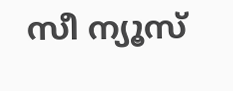സീ ന്യൂസ്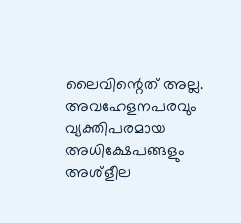ലൈവിന്റെത് അല്ല. അവഹേളനപരവും വ്യക്തിപരമായ അധിക്ഷേപങ്ങളും അശ്‌ളീല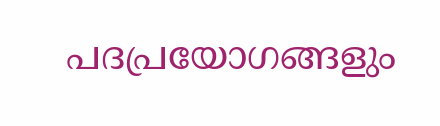പദപ്രയോഗങ്ങളും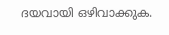ദയവായി ഒഴിവാക്കുക.